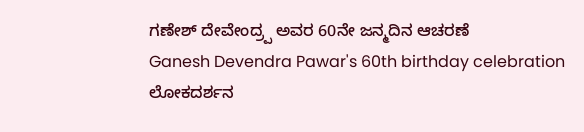ಗಣೇಶ್ ದೇವೇಂದ್ರ್ಪ ಅವರ 60ನೇ ಜನ್ಮದಿನ ಆಚರಣೆ
Ganesh Devendra Pawar's 60th birthday celebration
ಲೋಕದರ್ಶನ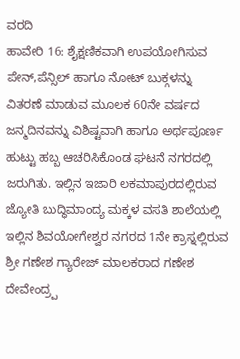ವರದಿ
ಹಾವೇರಿ 16: ಶೈಕ್ಷಣಿಕವಾಗಿ ಉಪಯೋಗಿಸುವ ಪೇನ್,ಪೆನ್ಸಿಲ್ ಹಾಗೂ ನೋಟ್ ಬುಕ್ಗಳನ್ನು ವಿತರಣೆ ಮಾಡುವ ಮೂಲಕ 60ನೇ ವರ್ಷದ ಜನ್ಮದಿನವನ್ನು ವಿಶಿಷ್ಟವಾಗಿ ಹಾಗೂ ಅರ್ಥಪೂರ್ಣ ಹುಟ್ಟು ಹಬ್ಬ ಆಚರಿಸಿಕೊಂಡ ಘಟನೆ ನಗರದಲ್ಲಿ ಜರುಗಿತು. ಇಲ್ಲಿನ ಇಜಾರಿ ಲಕಮಾಪುರದಲ್ಲಿರುವ ಜ್ಯೋತಿ ಬುದ್ಧಿಮಾಂದ್ಯ ಮಕ್ಕಳ ವಸತಿ ಶಾಲೆಯಲ್ಲಿ ಇಲ್ಲಿನ ಶಿವಯೋಗೇಶ್ವರ ನಗರದ 1ನೇ ಕ್ರಾಸ್ನಲ್ಲಿರುವ ಶ್ರೀ ಗಣೇಶ ಗ್ಯಾರೇಜ್ ಮಾಲಕರಾದ ಗಣೇಶ ದೇವೇಂದ್ರ್ಪ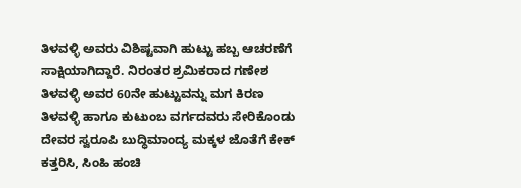ತಿಳವಳ್ಳಿ ಅವರು ವಿಶಿಷ್ಟವಾಗಿ ಹುಟ್ಟು ಹಬ್ಬ ಆಚರಣೆಗೆ ಸಾಕ್ಷಿಯಾಗಿದ್ದಾರೆ. ನಿರಂತರ ಶ್ರಮಿಕರಾದ ಗಣೇಶ ತಿಳವಳ್ಳಿ ಅವರ 60ನೇ ಹುಟ್ಟುವನ್ನು ಮಗ ಕಿರಣ ತಿಳವಳ್ಳಿ ಹಾಗೂ ಕುಟುಂಬ ವರ್ಗದವರು ಸೇರಿಕೊಂಡು ದೇವರ ಸ್ವರೂಪಿ ಬುದ್ಧಿಮಾಂದ್ಯ ಮಕ್ಕಳ ಜೊತೆಗೆ ಕೇಕ್ ಕತ್ತರಿಸಿ, ಸಿಂಹಿ ಹಂಚಿ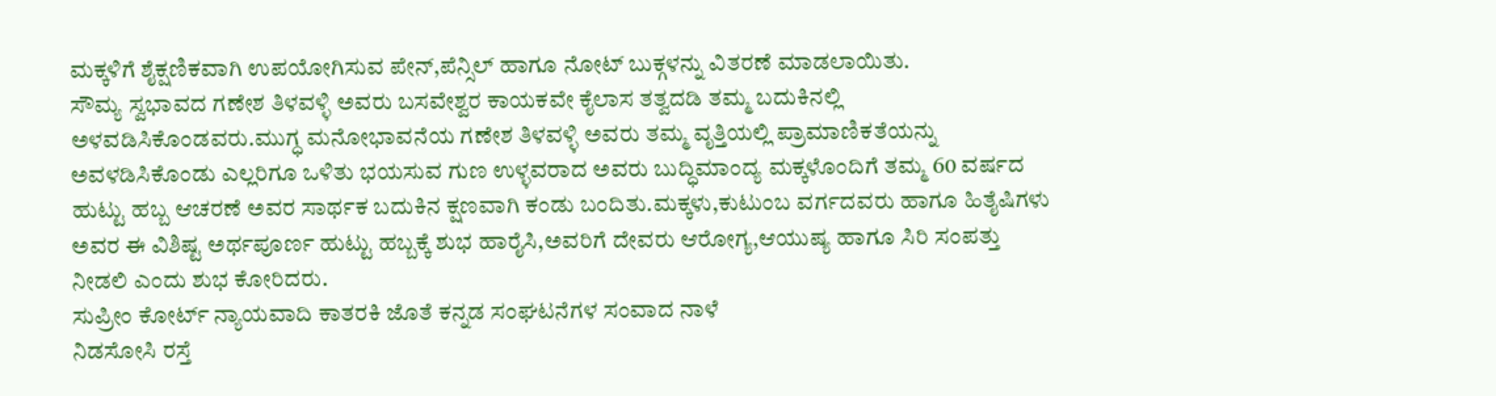ಮಕ್ಕಳಿಗೆ ಶೈಕ್ಷಣಿಕವಾಗಿ ಉಪಯೋಗಿಸುವ ಪೇನ್,ಪೆನ್ಸಿಲ್ ಹಾಗೂ ನೋಟ್ ಬುಕ್ಗಳನ್ನು ವಿತರಣೆ ಮಾಡಲಾಯಿತು.
ಸೌಮ್ಯ ಸ್ವಭಾವದ ಗಣೇಶ ತಿಳವಳ್ಳಿ ಅವರು ಬಸವೇಶ್ವರ ಕಾಯಕವೇ ಕೈಲಾಸ ತತ್ವದಡಿ ತಮ್ಮ ಬದುಕಿನಲ್ಲಿ ಅಳವಡಿಸಿಕೊಂಡವರು.ಮುಗ್ಧ ಮನೋಭಾವನೆಯ ಗಣೇಶ ತಿಳವಳ್ಳಿ ಅವರು ತಮ್ಮ ವೃತ್ತಿಯಲ್ಲಿ ಪ್ರಾಮಾಣಿಕತೆಯನ್ನು ಅವಳಡಿಸಿಕೊಂಡು ಎಲ್ಲರಿಗೂ ಒಳಿತು ಭಯಸುವ ಗುಣ ಉಳ್ಳವರಾದ ಅವರು ಬುದ್ಧಿಮಾಂದ್ಯ ಮಕ್ಕಳೊಂದಿಗೆ ತಮ್ಮ 60 ವರ್ಷದ ಹುಟ್ಟು ಹಬ್ಬ ಆಚರಣೆ ಅವರ ಸಾರ್ಥಕ ಬದುಕಿನ ಕ್ಷಣವಾಗಿ ಕಂಡು ಬಂದಿತು.ಮಕ್ಕಳು,ಕುಟುಂಬ ವರ್ಗದವರು ಹಾಗೂ ಹಿತೈಷಿಗಳು ಅವರ ಈ ವಿಶಿಷ್ಟ ಅರ್ಥಪೂರ್ಣ ಹುಟ್ಟು ಹಬ್ಬಕ್ಕೆ ಶುಭ ಹಾರೈಸಿ,ಅವರಿಗೆ ದೇವರು ಆರೋಗ್ಯ,ಆಯುಷ್ಯ ಹಾಗೂ ಸಿರಿ ಸಂಪತ್ತು ನೀಡಲಿ ಎಂದು ಶುಭ ಕೋರಿದರು.
ಸುಪ್ರೀಂ ಕೋರ್ಟ್ ನ್ಯಾಯವಾದಿ ಕಾತರಕಿ ಜೊತೆ ಕನ್ನಡ ಸಂಘಟನೆಗಳ ಸಂವಾದ ನಾಳೆ
ನಿಡಸೋಸಿ ರಸ್ತೆ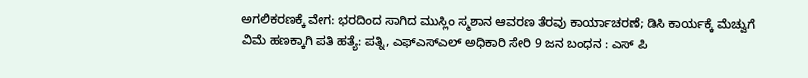ಅಗಲಿಕರಣಕ್ಕೆ ವೇಗ: ಭರದಿಂದ ಸಾಗಿದ ಮುಸ್ಲಿಂ ಸ್ಮಶಾನ ಆವರಣ ತೆರವು ಕಾರ್ಯಾಚರಣೆ; ಡಿಸಿ ಕಾರ್ಯಕ್ಕೆ ಮೆಚ್ವುಗೆ
ವಿಮೆ ಹಣಕ್ಕಾಗಿ ಪತಿ ಹತ್ಯೆ: ಪತ್ನಿ, ಎಫ್ಎಸ್ಎಲ್ ಅಧಿಕಾರಿ ಸೇರಿ 9 ಜನ ಬಂಧನ : ಎಸ್ ಪಿ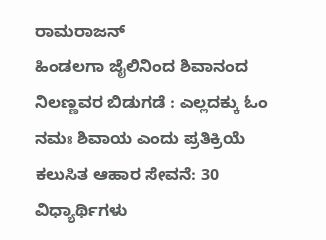ರಾಮರಾಜನ್
ಹಿಂಡಲಗಾ ಜೈಲಿನಿಂದ ಶಿವಾನಂದ ನಿಲಣ್ಣವರ ಬಿಡುಗಡೆ : ಎಲ್ಲದಕ್ಕು ಓಂ ನಮಃ ಶಿವಾಯ ಎಂದು ಪ್ರತಿಕ್ರಿಯೆ
ಕಲುಸಿತ ಆಹಾರ ಸೇವನೆ: 30 ವಿಧ್ಯಾರ್ಥಿಗಳು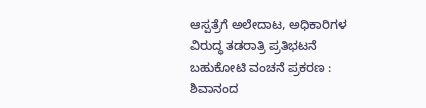ಆಸ್ಪತ್ರೆಗೆ ಅಲೇದಾಟ, ಅಧಿಕಾರಿಗಳ ವಿರುದ್ಧ ತಡರಾತ್ರಿ ಪ್ರತಿಭಟನೆ
ಬಹುಕೋಟಿ ವಂಚನೆ ಪ್ರಕರಣ : ಶಿವಾನಂದ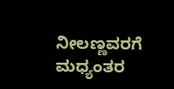ನೀಲಣ್ಣವರಗೆ ಮಧ್ಯಂತರ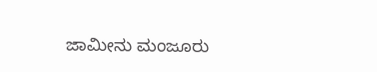ಜಾಮೀನು ಮಂಜೂರು